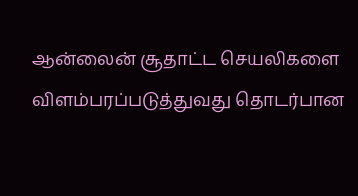ஆன்லைன் சூதாட்ட செயலிகளை விளம்பரப்படுத்துவது தொடர்பான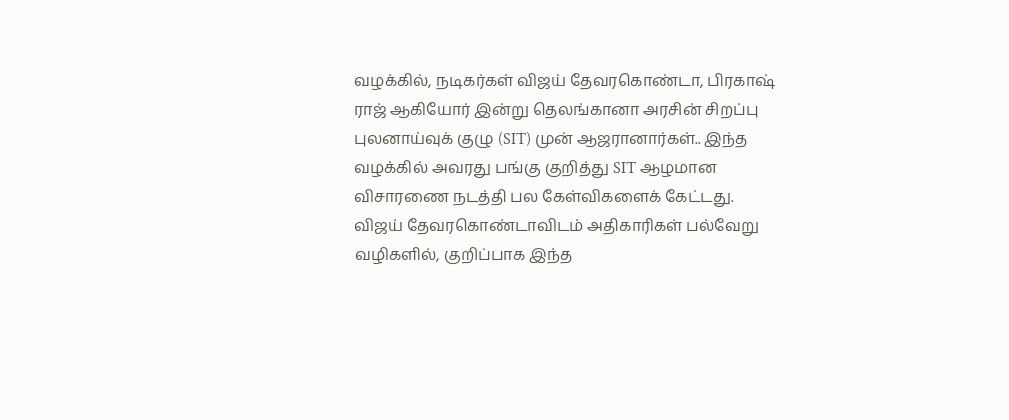வழக்கில், நடிகர்கள் விஜய் தேவரகொண்டா, பிரகாஷ் ராஜ் ஆகியோர் இன்று தெலங்கானா அரசின் சிறப்பு புலனாய்வுக் குழு (SIT) முன் ஆஜரானார்கள்.. இந்த வழக்கில் அவரது பங்கு குறித்து SIT ஆழமான விசாரணை நடத்தி பல கேள்விகளைக் கேட்டது. விஜய் தேவரகொண்டாவிடம் அதிகாரிகள் பல்வேறு வழிகளில், குறிப்பாக இந்த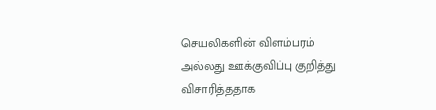செயலிகளின் விளம்பரம் அல்லது ஊக்குவிப்பு குறித்து விசாரித்ததாக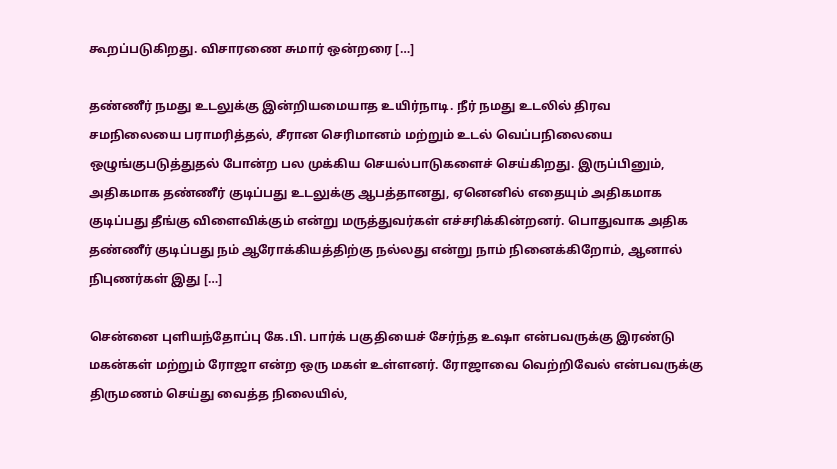கூறப்படுகிறது. விசாரணை சுமார் ஒன்றரை […]

தண்ணீர் நமது உடலுக்கு இன்றியமையாத உயிர்நாடி. நீர் நமது உடலில் திரவ சமநிலையை பராமரித்தல், சீரான செரிமானம் மற்றும் உடல் வெப்பநிலையை ஒழுங்குபடுத்துதல் போன்ற பல முக்கிய செயல்பாடுகளைச் செய்கிறது. இருப்பினும், அதிகமாக தண்ணீர் குடிப்பது உடலுக்கு ஆபத்தானது, ஏனெனில் எதையும் அதிகமாக குடிப்பது தீங்கு விளைவிக்கும் என்று மருத்துவர்கள் எச்சரிக்கின்றனர். பொதுவாக அதிக தண்ணீர் குடிப்பது நம் ஆரோக்கியத்திற்கு நல்லது என்று நாம் நினைக்கிறோம், ஆனால் நிபுணர்கள் இது […]

சென்னை புளியந்தோப்பு கே.பி. பார்க் பகுதியைச் சேர்ந்த உஷா என்பவருக்கு இரண்டு மகன்கள் மற்றும் ரோஜா என்ற ஒரு மகள் உள்ளனர். ரோஜாவை வெற்றிவேல் என்பவருக்கு திருமணம் செய்து வைத்த நிலையில்,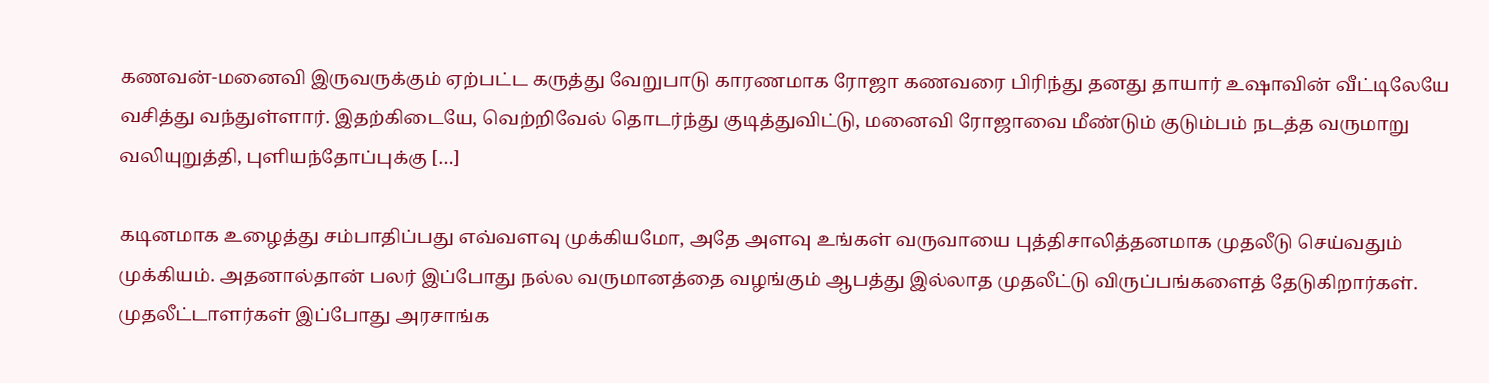கணவன்-மனைவி இருவருக்கும் ஏற்பட்ட கருத்து வேறுபாடு காரணமாக ரோஜா கணவரை பிரிந்து தனது தாயார் உஷாவின் வீட்டிலேயே வசித்து வந்துள்ளார். இதற்கிடையே, வெற்றிவேல் தொடர்ந்து குடித்துவிட்டு, மனைவி ரோஜாவை மீண்டும் குடும்பம் நடத்த வருமாறு வலியுறுத்தி, புளியந்தோப்புக்கு […]

கடினமாக உழைத்து சம்பாதிப்பது எவ்வளவு முக்கியமோ, அதே அளவு உங்கள் வருவாயை புத்திசாலித்தனமாக முதலீடு செய்வதும் முக்கியம். அதனால்தான் பலர் இப்போது நல்ல வருமானத்தை வழங்கும் ஆபத்து இல்லாத முதலீட்டு விருப்பங்களைத் தேடுகிறார்கள். முதலீட்டாளர்கள் இப்போது அரசாங்க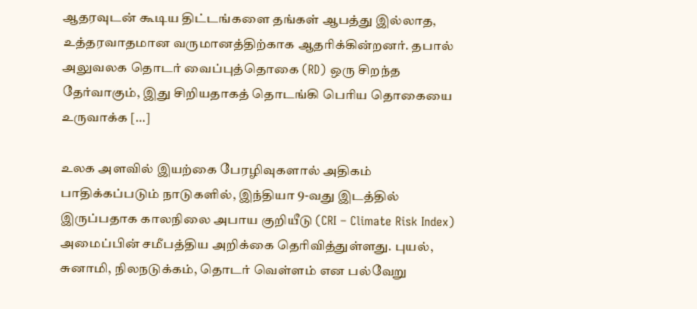ஆதரவுடன் கூடிய திட்டங்களை தங்கள் ஆபத்து இல்லாத, உத்தரவாதமான வருமானத்திற்காக ஆதரிக்கின்றனர். தபால் அலுவலக தொடர் வைப்புத்தொகை (RD) ஒரு சிறந்த தேர்வாகும், இது சிறியதாகத் தொடங்கி பெரிய தொகையை உருவாக்க […]

உலக அளவில் இயற்கை பேரழிவுகளால் அதிகம் பாதிக்கப்படும் நாடுகளில், இந்தியா 9-வது இடத்தில் இருப்பதாக காலநிலை அபாய குறியீடு (CRI – Climate Risk Index) அமைப்பின் சமீபத்திய அறிக்கை தெரிவித்துள்ளது. புயல், சுனாமி, நிலநடுக்கம், தொடர் வெள்ளம் என பல்வேறு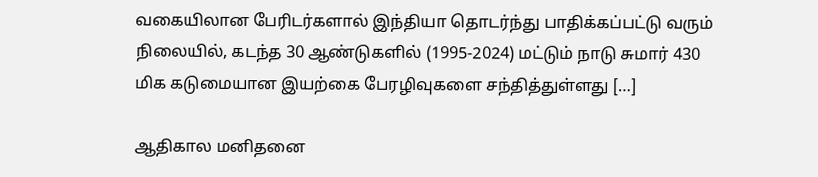வகையிலான பேரிடர்களால் இந்தியா தொடர்ந்து பாதிக்கப்பட்டு வரும் நிலையில், கடந்த 30 ஆண்டுகளில் (1995-2024) மட்டும் நாடு சுமார் 430 மிக கடுமையான இயற்கை பேரழிவுகளை சந்தித்துள்ளது […]

ஆதிகால மனிதனை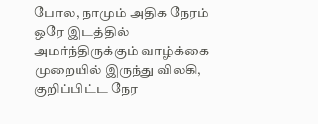போல, நாமும் அதிக நேரம் ஒரே இடத்தில் அமர்ந்திருக்கும் வாழ்க்கை முறையில் இருந்து விலகி, குறிப்பிட்ட நேர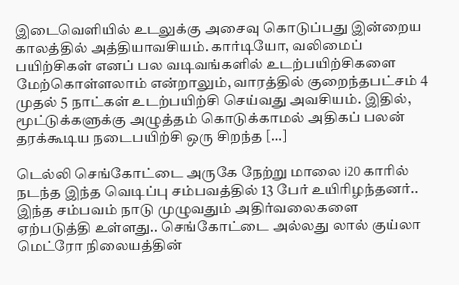இடைவெளியில் உடலுக்கு அசைவு கொடுப்பது இன்றைய காலத்தில் அத்தியாவசியம். கார்டியோ, வலிமைப் பயிற்சிகள் எனப் பல வடிவங்களில் உடற்பயிற்சிகளை மேற்கொள்ளலாம் என்றாலும், வாரத்தில் குறைந்தபட்சம் 4 முதல் 5 நாட்கள் உடற்பயிற்சி செய்வது அவசியம். இதில், மூட்டுக்களுக்கு அழுத்தம் கொடுக்காமல் அதிகப் பலன் தரக்கூடிய நடைபயிற்சி ஒரு சிறந்த […]

டெல்லி செங்கோட்டை அருகே நேற்று மாலை i20 காரில் நடந்த இந்த வெடிப்பு சம்பவத்தில் 13 பேர் உயிரிழந்தனர்.. இந்த சம்பவம் நாடு முழுவதும் அதிர்வலைகளை ஏற்படுத்தி உள்ளது.. செங்கோட்டை அல்லது லால் குய்லா மெட்ரோ நிலையத்தின்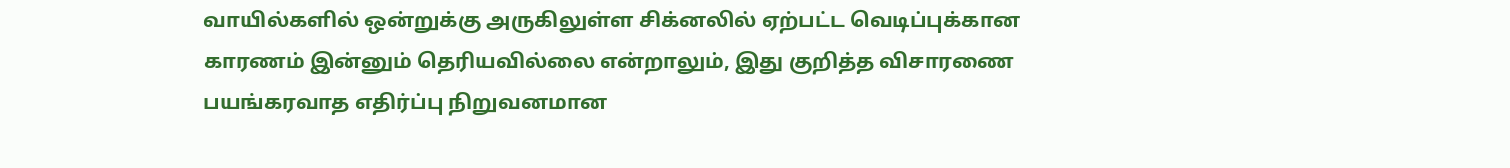வாயில்களில் ஒன்றுக்கு அருகிலுள்ள சிக்னலில் ஏற்பட்ட வெடிப்புக்கான காரணம் இன்னும் தெரியவில்லை என்றாலும், இது குறித்த விசாரணை பயங்கரவாத எதிர்ப்பு நிறுவனமான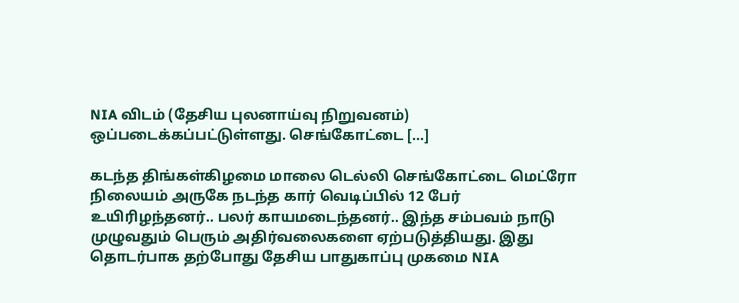NIA விடம் (தேசிய புலனாய்வு நிறுவனம்) ஒப்படைக்கப்பட்டுள்ளது. செங்கோட்டை […]

கடந்த திங்கள்கிழமை மாலை டெல்லி செங்கோட்டை மெட்ரோ நிலையம் அருகே நடந்த கார் வெடிப்பில் 12 பேர் உயிரிழந்தனர்.. பலர் காயமடைந்தனர்.. இந்த சம்பவம் நாடு முழுவதும் பெரும் அதிர்வலைகளை ஏற்படுத்தியது. இது தொடர்பாக தற்போது தேசிய பாதுகாப்பு முகமை NIA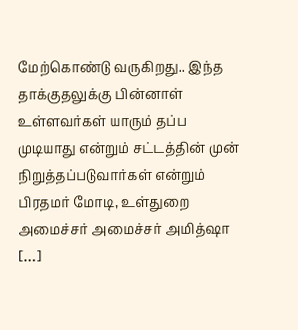மேற்கொண்டு வருகிறது.. இந்த தாக்குதலுக்கு பின்னாள் உள்ளவர்கள் யாரும் தப்ப முடியாது என்றும் சட்டத்தின் முன் நிறுத்தப்படுவார்கள் என்றும் பிரதமர் மோடி, உள்துறை அமைச்சர் அமைச்சர் அமித்ஷா […]